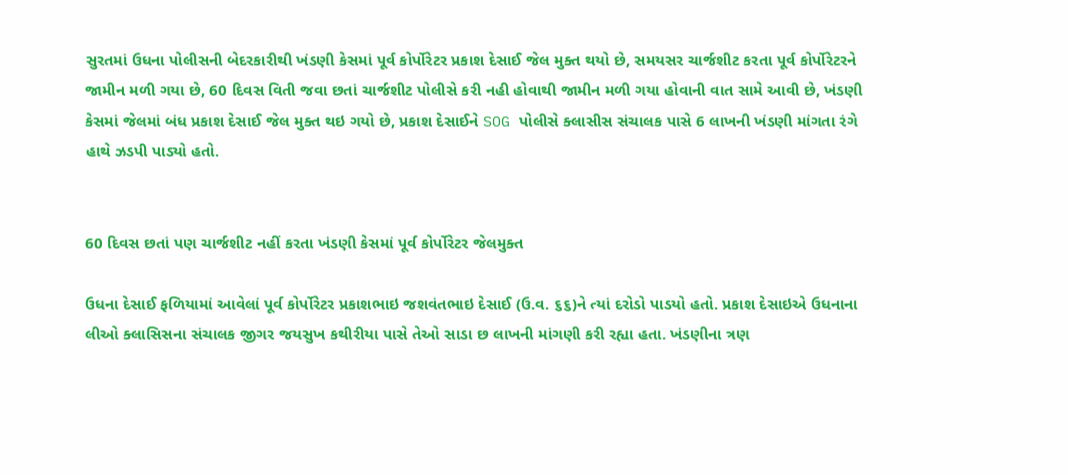સુરતમાં ઉધના પોલીસની બેદરકારીથી ખંડણી કેસમાં પૂર્વ કોર્પોરેટર પ્રકાશ દેસાઈ જેલ મુક્ત થયો છે, સમયસર ચાર્જશીટ કરતા પૂર્વ કોર્પોરેટરને જામીન મળી ગયા છે, 60 દિવસ વિતી જવા છતાં ચાર્જશીટ પોલીસે કરી નહી હોવાથી જામીન મળી ગયા હોવાની વાત સામે આવી છે, ખંડણી કેસમાં જેલમાં બંધ પ્રકાશ દેસાઈ જેલ મુક્ત થઇ ગયો છે, પ્રકાશ દેસાઈને SOG પોલીસે ક્લાસીસ સંચાલક પાસે 6 લાખની ખંડણી માંગતા રંગે હાથે ઝડપી પાડ્યો હતો.


60 દિવસ છતાં પણ ચાર્જશીટ નહીં કરતા ખંડણી કેસમાં પૂર્વ કોર્પોરેટર જેલમુક્ત

ઉધના દેસાઈ ફળિયામાં આવેલાં પૂર્વ કોર્પોરેટર પ્રકાશભાઇ જશવંતભાઇ દેસાઈ (ઉ.વ. ૬૬)ને ત્યાં દરોડો પાડયો હતો. પ્રકાશ દેસાઇએ ઉધનાના લીઓ ક્લાસિસના સંચાલક જીગર જયસુખ કથીરીયા પાસે તેઓ સાડા છ લાખની માંગણી કરી રહ્યા હતા. ખંડણીના ત્રણ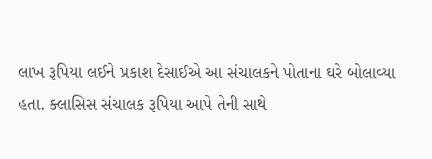લાખ રૂપિયા લઈને પ્રકાશ દેસાઈએ આ સંચાલકને પોતાના ઘરે બોલાવ્યા હતા. ક્લાસિસ સંચાલક રૂપિયા આપે તેની સાથે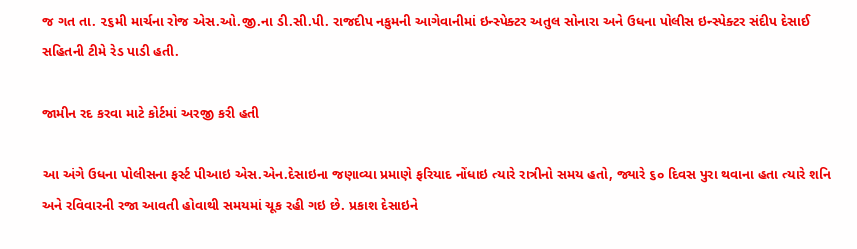જ ગત તા. ૨૬મી માર્ચના રોજ એસ.ઓ.જી.ના ડી.સી.પી. રાજદીપ નકુમની આગેવાનીમાં ઇન્સ્પેક્ટર અતુલ સોનારા અને ઉધના પોલીસ ઇન્સ્પેક્ટર સંદીપ દેસાઈ સહિતની ટીમે રેડ પાડી હતી.

જામીન રદ કરવા માટે કોર્ટમાં અરજી કરી હતી

આ અંગે ઉધના પોલીસના ફર્સ્ટ પીઆઇ એસ.એન.દેસાઇના જણાવ્યા પ્રમાણે ફરિયાદ નોંધાઇ ત્યારે રાત્રીનો સમય હતો, જ્યારે ૬૦ દિવસ પુરા થવાના હતા ત્યારે શનિ અને રવિવારની રજા આવતી હોવાથી સમયમાં ચૂક રહી ગઇ છે. પ્રકાશ દેસાઇને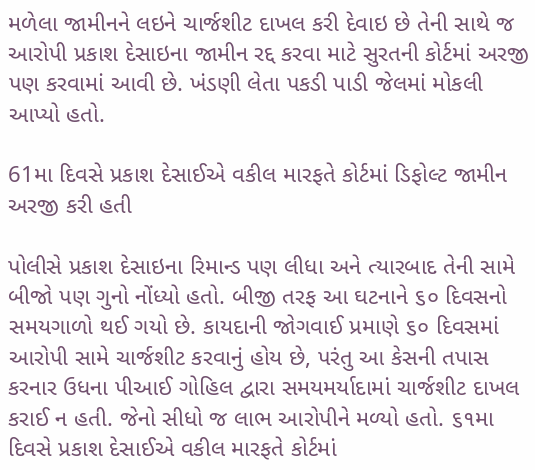મળેલા જામીનને લઇને ચાર્જશીટ દાખલ કરી દેવાઇ છે તેની સાથે જ આરોપી પ્રકાશ દેસાઇના જામીન રદ્દ કરવા માટે સુરતની કોર્ટમાં અરજી પણ કરવામાં આવી છે. ખંડણી લેતા પકડી પાડી જેલમાં મોકલી આપ્યો હતો.

61મા દિવસે પ્રકાશ દેસાઈએ વકીલ મારફતે કોર્ટમાં ડિફોલ્ટ જામીન અરજી કરી હતી

પોલીસે પ્રકાશ દેસાઇના રિમાન્ડ પણ લીધા અને ત્યારબાદ તેની સામે બીજો પણ ગુનો નોંધ્યો હતો. બીજી તરફ આ ઘટનાને ૬૦ દિવસનો સમયગાળો થઈ ગયો છે. કાયદાની જોગવાઈ પ્રમાણે ૬૦ દિવસમાં આરોપી સામે ચાર્જશીટ કરવાનું હોય છે, પરંતુ આ કેસની તપાસ કરનાર ઉધના પીઆઈ ગોહિલ દ્વારા સમયમર્યાદામાં ચાર્જશીટ દાખલ કરાઈ ન હતી. જેનો સીધો જ લાભ આરોપીને મળ્યો હતો. ૬૧મા દિવસે પ્રકાશ દેસાઈએ વકીલ મારફતે કોર્ટમાં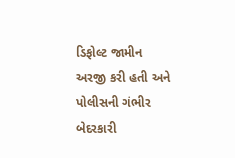ડિફોલ્ટ જામીન અરજી કરી હતી અને પોલીસની ગંભીર બેદરકારી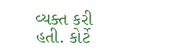વ્યક્ત કરી હતી. કોર્ટે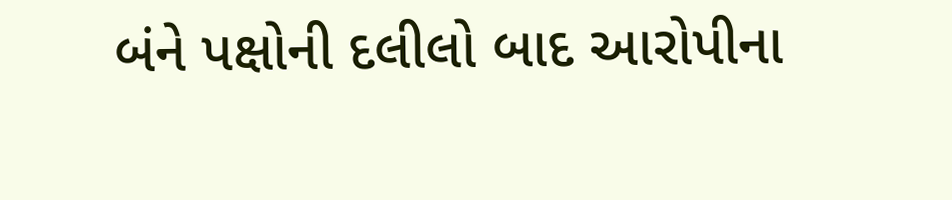બંને પક્ષોની દલીલો બાદ આરોપીના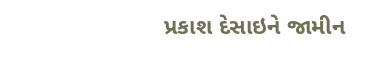પ્રકાશ દેસાઇને જામીન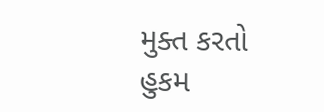મુક્ત કરતો હુકમ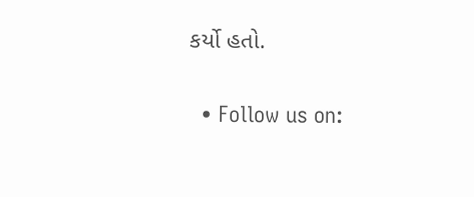કર્યો હતો.

  • Follow us on: